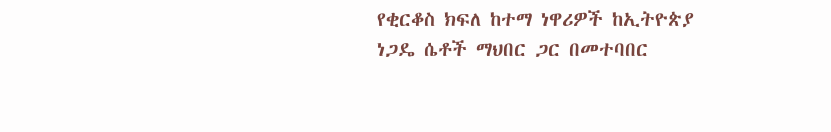የቂርቆስ ክፍለ ከተማ ነዋሪዎች ከኢትዮጵያ ነጋዴ ሴቶች ማህበር ጋር በመተባበር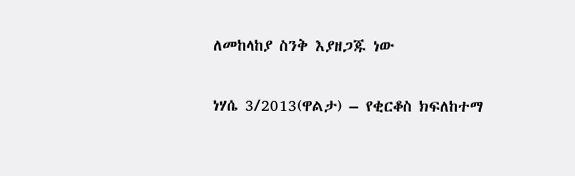ለመከላከያ ስንቅ እያዘጋጁ ነው

ነሃሴ 3/2013(ዋልታ) – የቂርቆስ ክፍለከተማ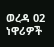ወረዳ 02 ነዋሪዎች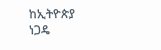ከኢትዮጵያ ነጋዴ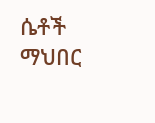ሴቶች ማህበር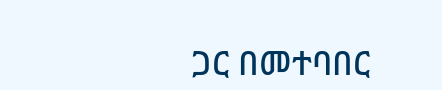ጋር በመተባበር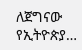ለጀግናው የኢትዮጵያ…